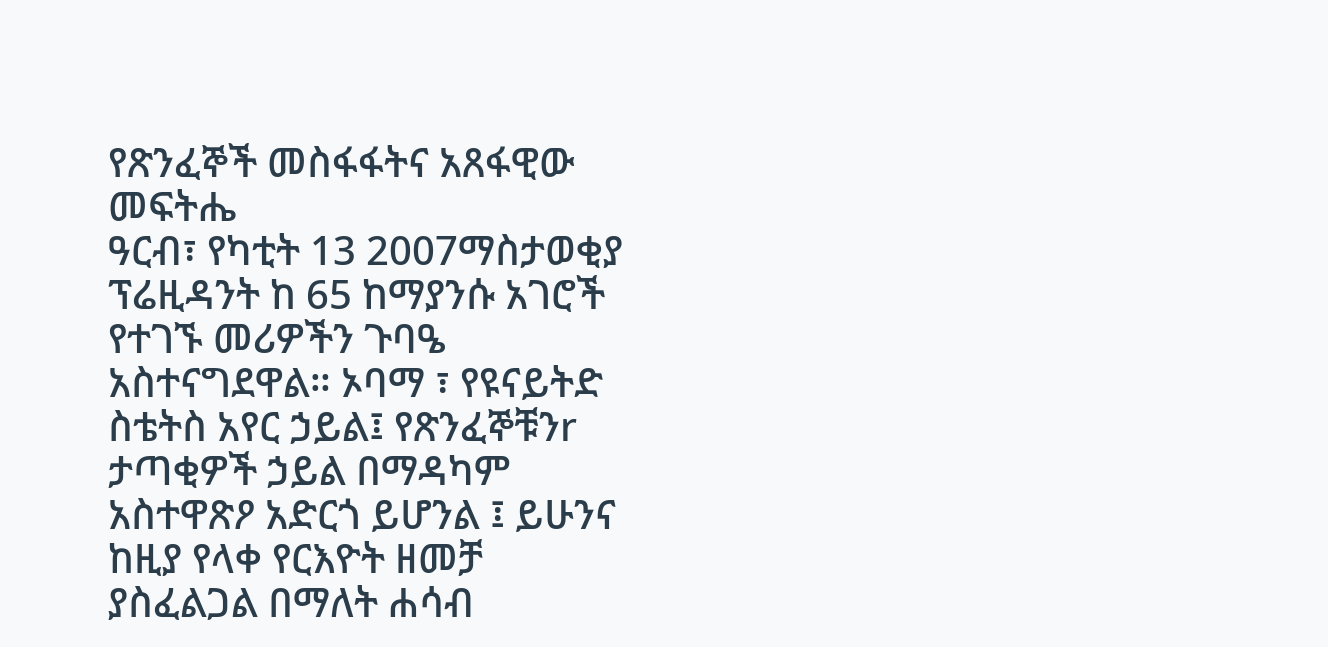የጽንፈኞች መስፋፋትና አጸፋዊው መፍትሔ
ዓርብ፣ የካቲት 13 2007ማስታወቂያ
ፕሬዚዳንት ከ 65 ከማያንሱ አገሮች የተገኙ መሪዎችን ጉባዔ አስተናግደዋል። ኦባማ ፣ የዩናይትድ ስቴትስ አየር ኃይል፤ የጽንፈኞቹንr ታጣቂዎች ኃይል በማዳካም አስተዋጽዖ አድርጎ ይሆንል ፤ ይሁንና ከዚያ የላቀ የርእዮት ዘመቻ ያስፈልጋል በማለት ሐሳብ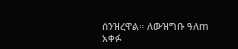ሰንዝረዋል። ለውዝግቡ ዓለm አቀፉ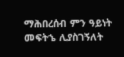ማሕበረሰብ ምን ዓይነት መፍትኄ ሊያስገኝለት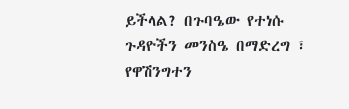ይችላል? በጉባዔው የተነሱ ጉዳዮችን መንስዔ በማድረግ ፣ የዋሽንግተን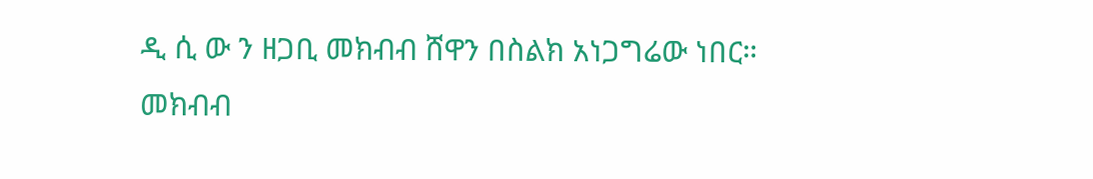ዲ ሲ ው ን ዘጋቢ መክብብ ሸዋን በስልክ አነጋግሬው ነበር።
መክብብ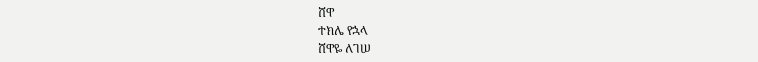ሸዋ
ተክሌ የኋላ
ሸዋዬ ለገሠ